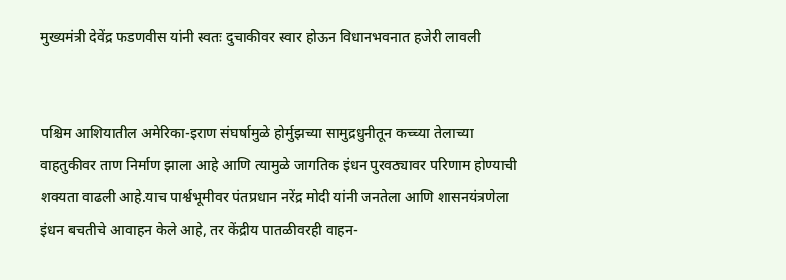मुख्यमंत्री देवेंद्र फडणवीस यांनी स्वतः दुचाकीवर स्वार होऊन विधानभवनात हजेरी लावली


पश्चिम आशियातील अमेरिका-इराण संघर्षामुळे होर्मुझच्या सामुद्रधुनीतून कच्च्या तेलाच्या वाहतुकीवर ताण निर्माण झाला आहे आणि त्यामुळे जागतिक इंधन पुरवठ्यावर परिणाम होण्याची शक्यता वाढली आहे.याच पार्श्वभूमीवर पंतप्रधान नरेंद्र मोदी यांनी जनतेला आणि शासनयंत्रणेला इंधन बचतीचे आवाहन केले आहे, तर केंद्रीय पातळीवरही वाहन-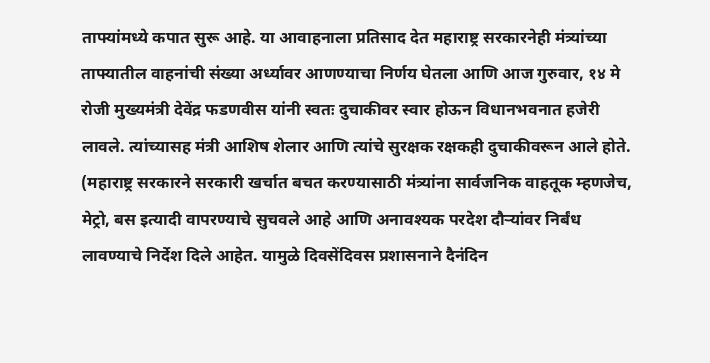ताफ्यांमध्ये कपात सुरू आहे. या आवाहनाला प्रतिसाद देत महाराष्ट्र सरकारनेही मंत्र्यांच्या ताफ्यातील वाहनांची संख्या अर्ध्यावर आणण्याचा निर्णय घेतला आणि आज गुरुवार, १४ मे रोजी मुख्यमंत्री देवेंद्र फडणवीस यांनी स्वतः दुचाकीवर स्वार होऊन विधानभवनात हजेरी लावले. त्यांच्यासह मंत्री आशिष शेलार आणि त्यांचे सुरक्षक रक्षकही दुचाकीवरून आले होते. (महाराष्ट्र सरकारने सरकारी खर्चात बचत करण्यासाठी मंत्र्यांना सार्वजनिक वाहतूक म्हणजेच, मेट्रो, बस इत्यादी वापरण्याचे सुचवले आहे आणि अनावश्यक परदेश दौऱ्यांवर निर्बंध लावण्याचे निर्देश दिले आहेत. यामुळे दिवसेंदिवस प्रशासनाने दैनंदिन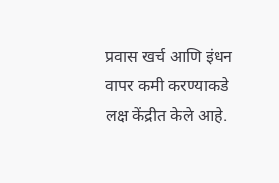प्रवास खर्च आणि इंधन वापर कमी करण्याकडे लक्ष केंद्रीत केले आहे.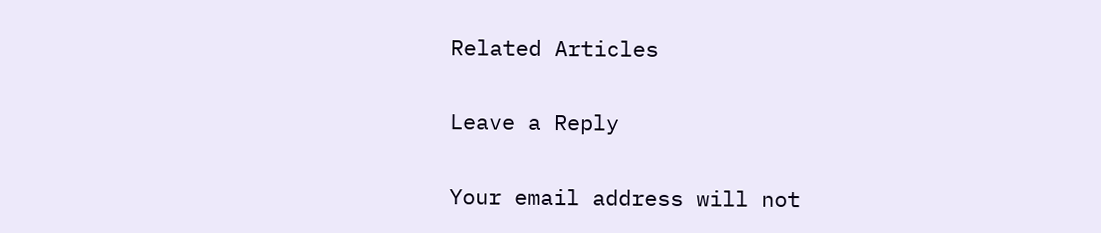Related Articles

Leave a Reply

Your email address will not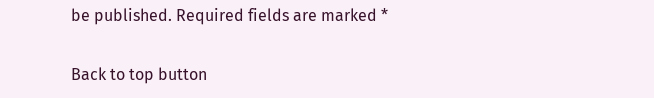be published. Required fields are marked *

Back to top button